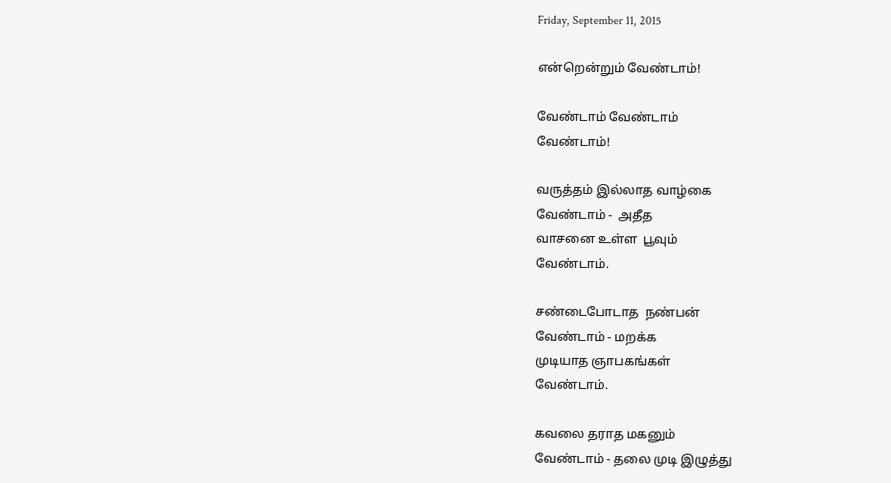Friday, September 11, 2015

என்றென்றும் வேண்டாம்!

வேண்டாம் வேண்டாம்
வேண்டாம்!

வருத்தம் இல்லாத வாழ்கை
வேண்டாம் -  அதீத
வாசனை உள்ள  பூவும்
வேண்டாம்.

சண்டைபோடாத  நண்பன்
வேண்டாம் - மறக்க
முடியாத ஞாபகங்கள்
வேண்டாம்.

கவலை தராத மகனும்
வேண்டாம் - தலை முடி இழுத்து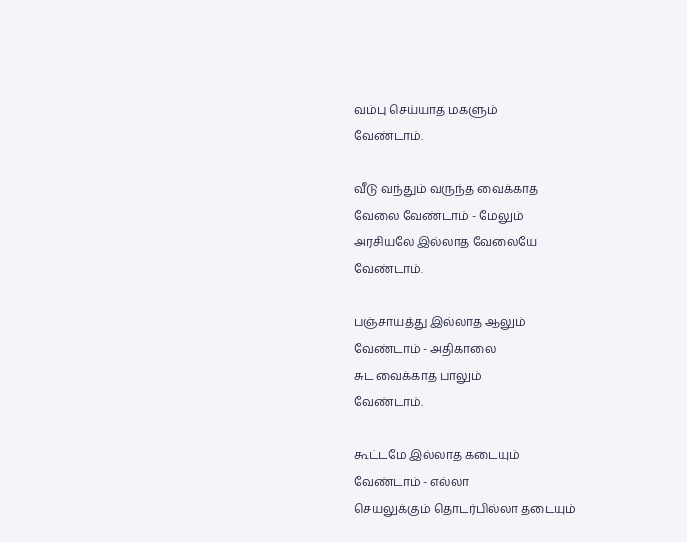வம்பு செய்யாத மகளும்
வேண்டாம்.

வீடு வந்தும் வருந்த வைக்காத
வேலை வேண்டாம் - மேலும்
அரசியலே இல்லாத வேலையே
வேண்டாம்.

பஞ்சாயத்து இல்லாத ஆலும்
வேண்டாம் - அதிகாலை
சுட வைக்காத பாலும்
வேண்டாம்.

கூட்டமே இல்லாத கடையும்
வேண்டாம் - எல்லா
செயலுக்கும் தொடர்பில்லா தடையும்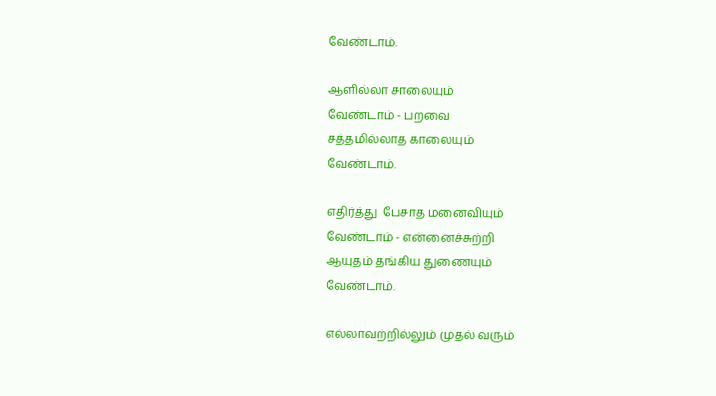வேண்டாம்.

ஆளில்லா சாலையும்
வேண்டாம் - பறவை
சத்தமில்லாத காலையும்
வேண்டாம்.

எதிர்த்து  பேசாத மனைவியும்
வேண்டாம் - என்னைச்சுற்றி
ஆயுதம் தங்கிய துணையும்
வேண்டாம்.

எல்லாவற்றில்லும் முதல் வரும்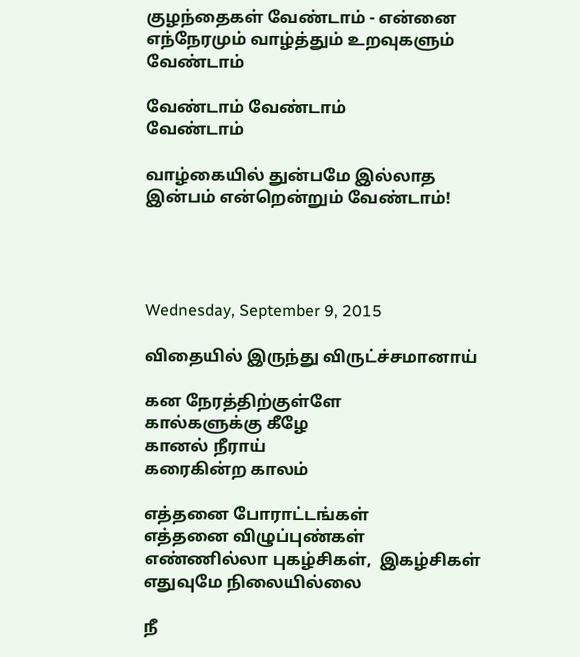குழந்தைகள் வேண்டாம் - என்னை
எந்நேரமும் வாழ்த்தும் உறவுகளும்
வேண்டாம்

வேண்டாம் வேண்டாம்
வேண்டாம்

வாழ்கையில் துன்பமே இல்லாத
இன்பம் என்றென்றும் வேண்டாம்!




Wednesday, September 9, 2015

விதையில் இருந்து விருட்ச்சமானாய்

கன நேரத்திற்குள்ளே
கால்களுக்கு கீழே
கானல் நீராய்
கரைகின்ற காலம்

எத்தனை போராட்டங்கள்
எத்தனை விழுப்புண்கள்
எண்ணில்லா புகழ்சிகள்,  இகழ்சிகள்
எதுவுமே நிலையில்லை

நீ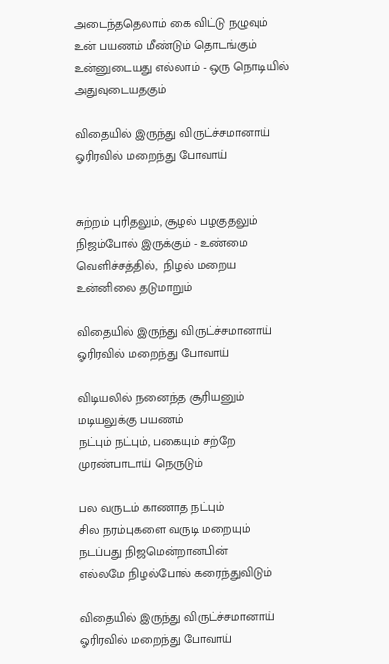அடைந்ததெலாம் கை விட்டு நழுவும்
உன் பயணம் மீண்டும் தொடங்கும்
உன்னுடையது எல்லாம் - ஒரு நொடியில்
அதுவுடையதகும்

விதையில் இருந்து விருட்ச்சமானாய்
ஓரிரவில் மறைந்து போவாய்


சுற்றம் புரிதலும், சூழல் பழகுதலும்
நிஜம்போல் இருக்கும் - உண்மை
வெளிச்சத்தில்,  நிழல் மறைய
உன்னிலை தடுமாறும்

விதையில் இருந்து விருட்ச்சமானாய்
ஓரிரவில் மறைந்து போவாய்

விடியலில் நனைந்த சூரியனும்
மடியலுக்கு பயணம்
நட்பும் நட்பும், பகையும் சற்றே
முரண்பாடாய் நெருடும்

பல வருடம் காணாத நட்பும்
சில நரம்புகளை வருடி மறையும்
நடப்பது நிஜமென்றானபின்
எல்லமே நிழல்போல் கரைந்துவிடும்

விதையில் இருந்து விருட்ச்சமானாய்
ஓரிரவில் மறைந்து போவாய்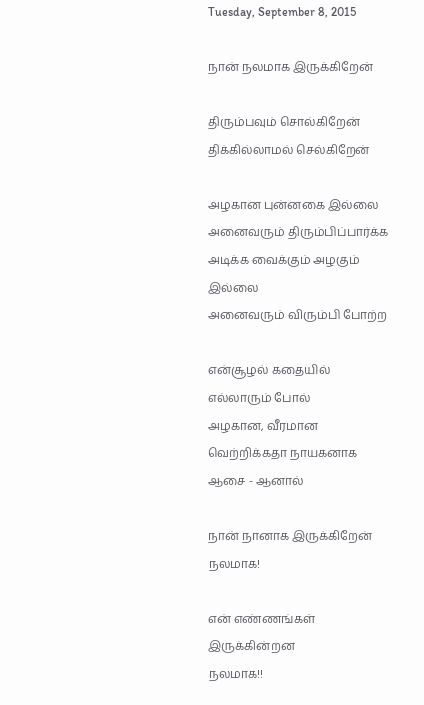Tuesday, September 8, 2015

நான் நலமாக இருக்கிறேன்

திரும்பவும் சொல்கிறேன்
திக்கில்லாமல் செல்கிறேன்

அழகான புன்னகை இல்லை
அனைவரும் திரும்பிப்பார்க்க
அடிக்க வைக்கும் அழகும் இல்லை
அனைவரும் விரும்பி போற்ற

என்சூழல் கதையில்
எல்லாரும் போல்
அழகான, வீரமான
வெற்றிக்கதா நாயகனாக ஆசை - ஆனால்

நான் நானாக இருக்கிறேன்
நலமாக!

என் எண்ணங்கள் இருக்கின்றன
நலமாக!!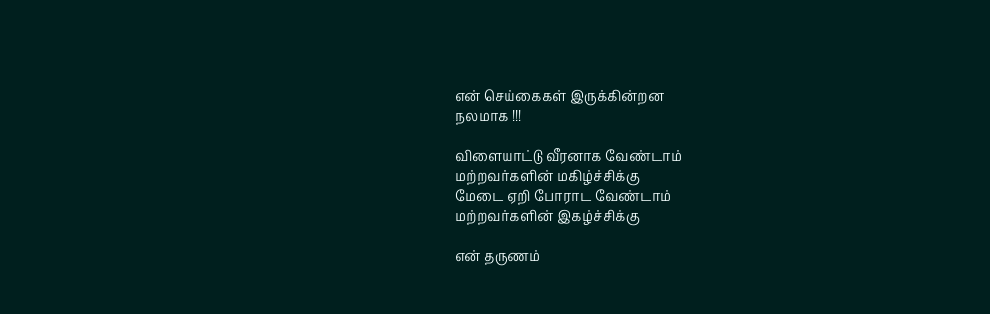என் செய்கைகள் இருக்கின்றன
நலமாக !!!

விளையாட்டு வீரனாக வேண்டாம்
மற்றவர்களின் மகிழ்ச்சிக்கு
மேடை ஏறி போராட வேண்டாம்
மற்றவர்களின் இகழ்ச்சிக்கு

என் தருணம்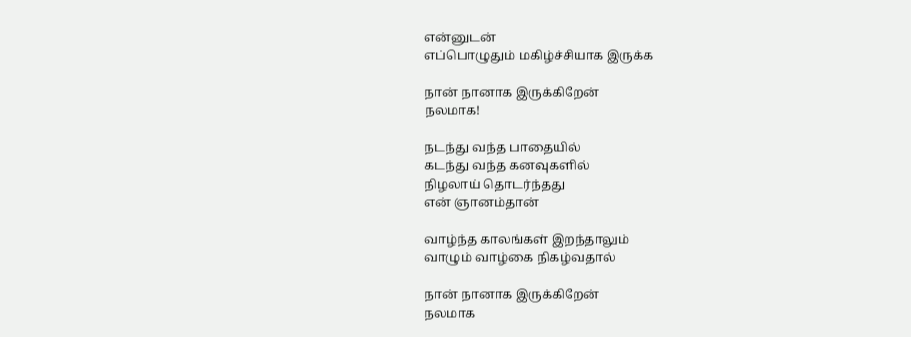என்னுடன்
எப்பொழுதும் மகிழ்ச்சியாக இருக்க

நான் நானாக இருக்கிறேன்
நலமாக!

நடந்து வந்த பாதையில்
கடந்து வந்த கனவுகளில்
நிழலாய் தொடர்ந்தது
என் ஞானம்தான்

வாழ்ந்த காலங்கள் இறந்தாலும்
வாழும் வாழ்கை நிகழ்வதால்

நான் நானாக இருக்கிறேன்
நலமாக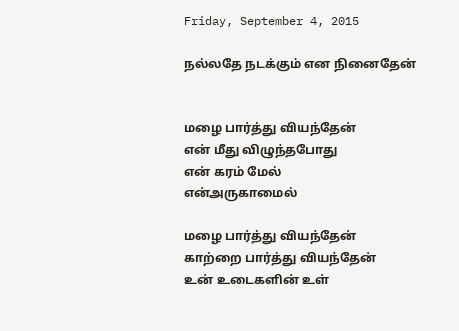Friday, September 4, 2015

நல்லதே நடக்கும் என நினைதேன்


மழை பார்த்து வியந்தேன்
என் மீது விழுந்தபோது
என் கரம் மேல்
என்அருகாமைல்

மழை பார்த்து வியந்தேன்
காற்றை பார்த்து வியந்தேன்
உன் உடைகளின் உள்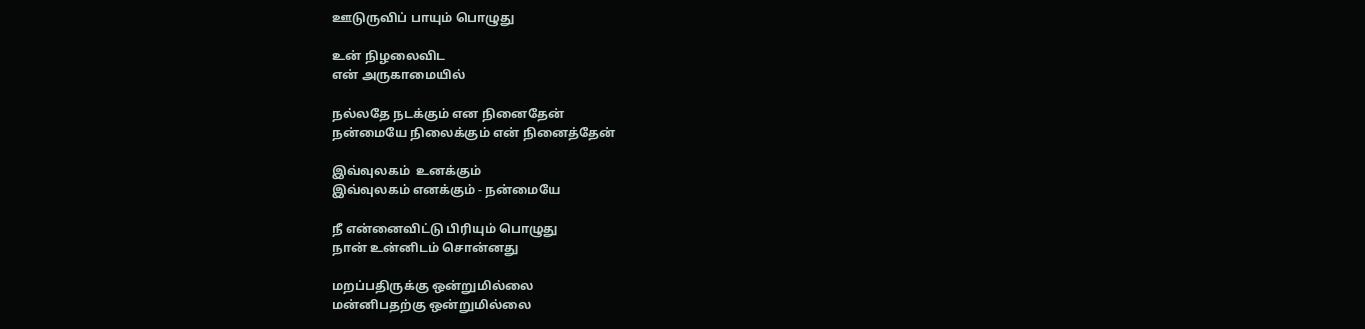ஊடுருவிப் பாயும் பொழுது

உன் நிழலைவிட
என் அருகாமையில்

நல்லதே நடக்கும் என நினைதேன்
நன்மையே நிலைக்கும் என் நினைத்தேன்

இவ்வுலகம்  உனக்கும்
இவ்வுலகம் எனக்கும் - நன்மையே

நீ என்னைவிட்டு பிரியும் பொழுது
நான் உன்னிடம் சொன்னது

மறப்பதிருக்கு ஒன்றுமில்லை
மன்னிபதற்கு ஒன்றுமில்லை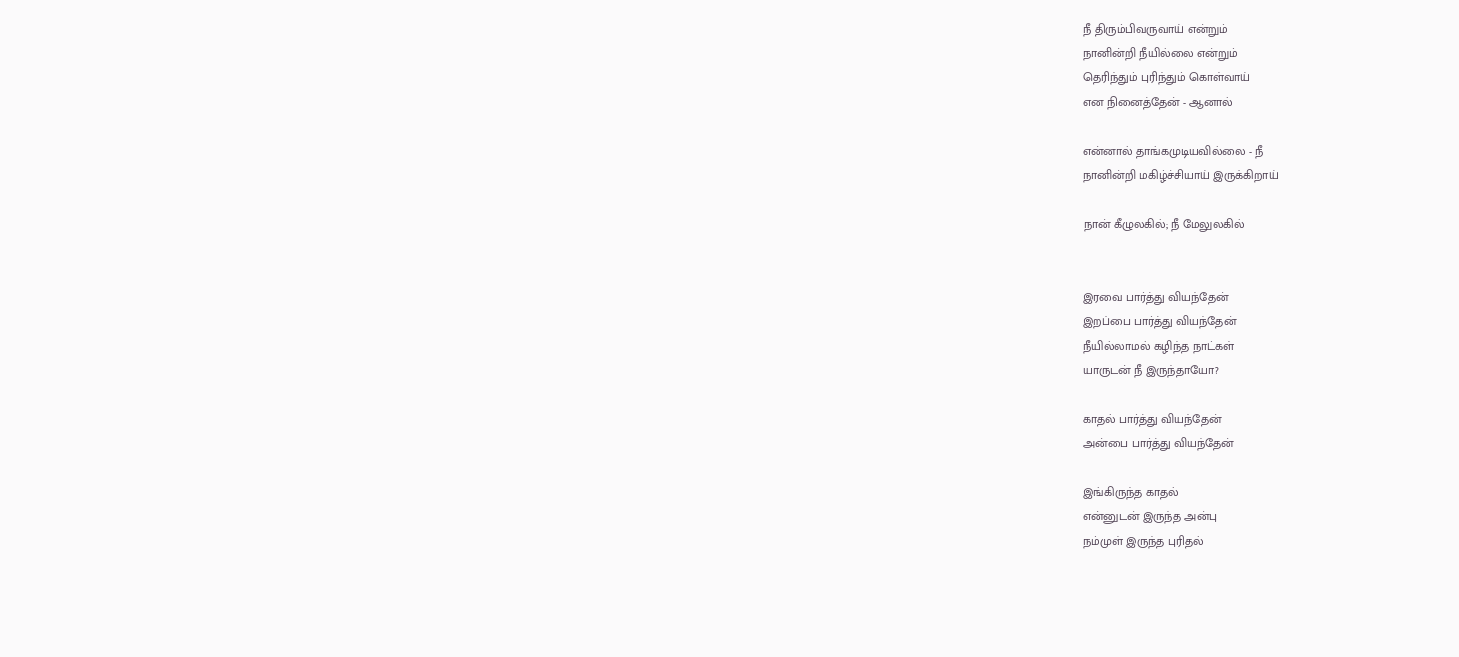நீ திரும்பிவருவாய் என்றும்
நானின்றி நீயில்லை என்றும்
தெரிந்தும் புரிந்தும் கொள்வாய்
என நினைத்தேன் - ஆனால்

என்னால் தாங்கமுடியவில்லை - நீ
நானின்றி மகிழ்ச்சியாய் இருக்கிறாய்

நான் கீழுலகில்; நீ மேலுலகில்


இரவை பார்த்து வியந்தேன்
இறப்பை பார்த்து வியந்தேன்
நீயில்லாமல் கழிந்த நாட்கள்
யாருடன் நீ இருந்தாயோ?

காதல் பார்த்து வியந்தேன்
அன்பை பார்த்து வியந்தேன்

இங்கிருந்த காதல்
என்னுடன் இருந்த அன்பு
நம்முள் இருந்த புரிதல்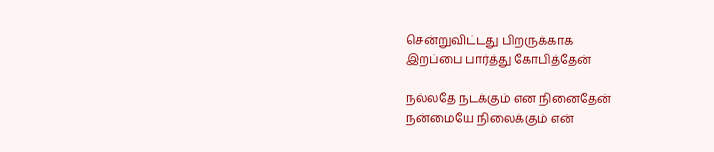சென்றுவிட்டது பிறருக்காக
இறப்பை பார்த்து கோபித்தேன்

நல்லதே நடக்கும் என நினைதேன்
நன்மையே நிலைக்கும் என்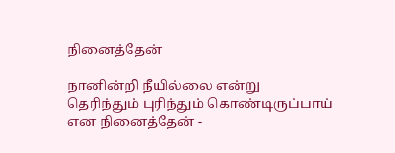நினைத்தேன்

நானின்றி நீயில்லை என்று
தெரிந்தும் புரிந்தும் கொண்டிருப்பாய்
என நினைத்தேன் -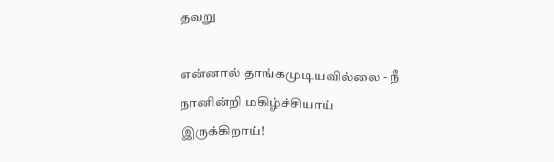தவறு

என்னால் தாங்கமுடியவில்லை - நீ
நானின்றி மகிழ்ச்சியாய் இருக்கிறாய்!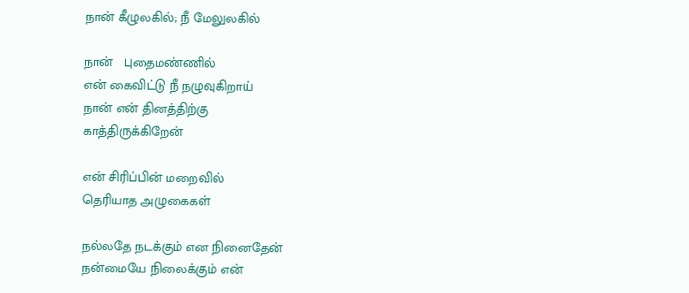நான் கீழுலகில்; நீ மேலுலகில்

நான்   புதைமண்ணில்
என் கைவிட்டு நீ நழுவுகிறாய்
நான் என் தினத்திற்கு
காத்திருக்கிறேன்

என் சிரிப்பின் மறைவில்
தெரியாத அழுகைகள்

நல்லதே நடக்கும் என நினைதேன்
நன்மையே நிலைக்கும் என்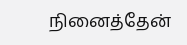நினைத்தேன்